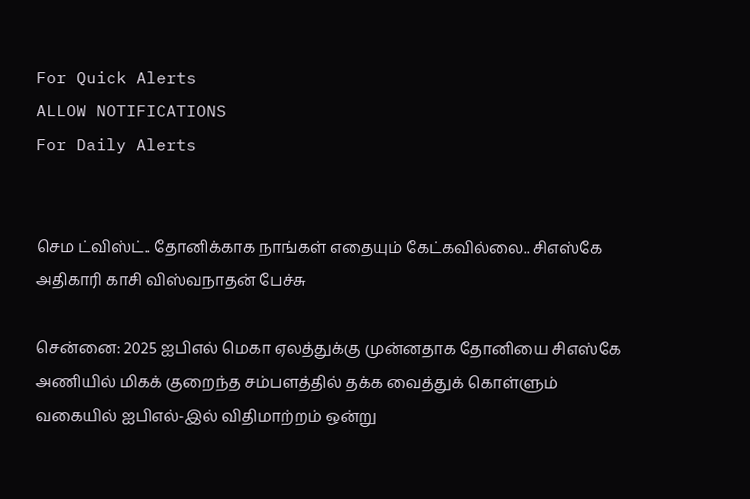For Quick Alerts
ALLOW NOTIFICATIONS
For Daily Alerts


செம ட்விஸ்ட்.. தோனிக்காக நாங்கள் எதையும் கேட்கவில்லை.. சிஎஸ்கே அதிகாரி காசி விஸ்வநாதன் பேச்சு

சென்னை: 2025 ஐபிஎல் மெகா ஏலத்துக்கு முன்னதாக தோனியை சிஎஸ்கே அணியில் மிகக் குறைந்த சம்பளத்தில் தக்க வைத்துக் கொள்ளும் வகையில் ஐபிஎல்-இல் விதிமாற்றம் ஒன்று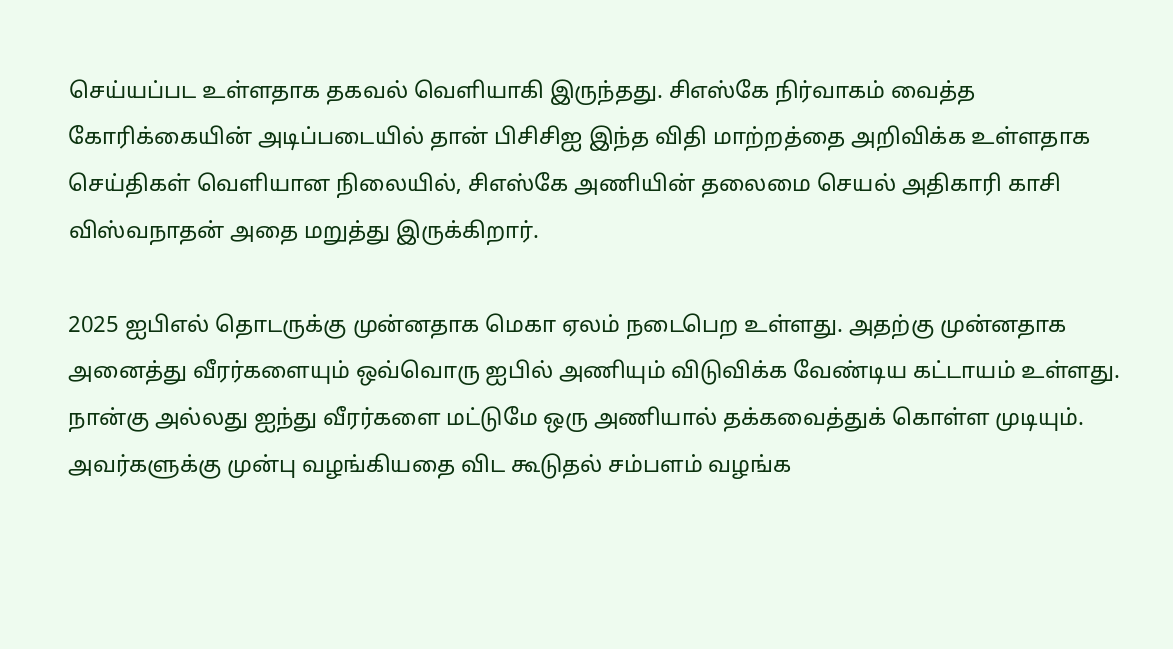செய்யப்பட உள்ளதாக தகவல் வெளியாகி இருந்தது. சிஎஸ்கே நிர்வாகம் வைத்த கோரிக்கையின் அடிப்படையில் தான் பிசிசிஐ இந்த விதி மாற்றத்தை அறிவிக்க உள்ளதாக செய்திகள் வெளியான நிலையில், சிஎஸ்கே அணியின் தலைமை செயல் அதிகாரி காசி விஸ்வநாதன் அதை மறுத்து இருக்கிறார்.

2025 ஐபிஎல் தொடருக்கு முன்னதாக மெகா ஏலம் நடைபெற உள்ளது. அதற்கு முன்னதாக அனைத்து வீரர்களையும் ஒவ்வொரு ஐபில் அணியும் விடுவிக்க வேண்டிய கட்டாயம் உள்ளது. நான்கு அல்லது ஐந்து வீரர்களை மட்டுமே ஒரு அணியால் தக்கவைத்துக் கொள்ள முடியும். அவர்களுக்கு முன்பு வழங்கியதை விட கூடுதல் சம்பளம் வழங்க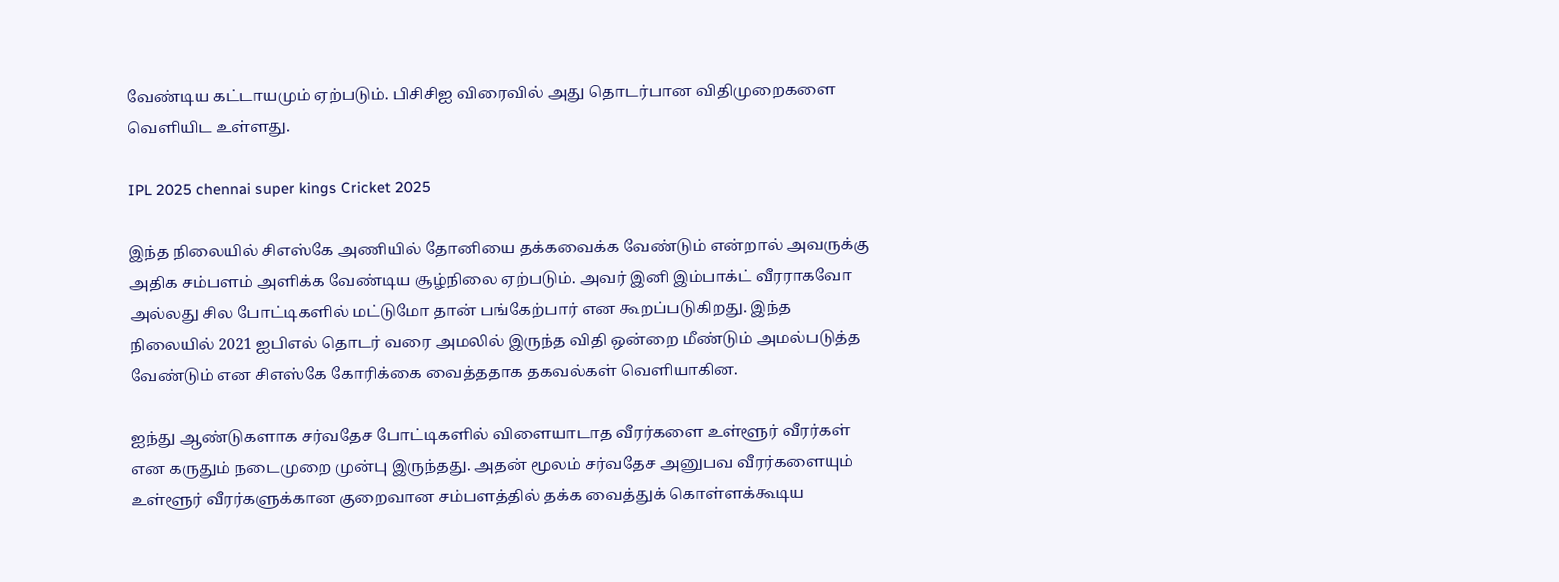வேண்டிய கட்டாயமும் ஏற்படும். பிசிசிஐ விரைவில் அது தொடர்பான விதிமுறைகளை வெளியிட உள்ளது.

IPL 2025 chennai super kings Cricket 2025

இந்த நிலையில் சிஎஸ்கே அணியில் தோனியை தக்கவைக்க வேண்டும் என்றால் அவருக்கு அதிக சம்பளம் அளிக்க வேண்டிய சூழ்நிலை ஏற்படும். அவர் இனி இம்பாக்ட் வீரராகவோ அல்லது சில போட்டிகளில் மட்டுமோ தான் பங்கேற்பார் என கூறப்படுகிறது. இந்த நிலையில் 2021 ஐபிஎல் தொடர் வரை அமலில் இருந்த விதி ஒன்றை மீண்டும் அமல்படுத்த வேண்டும் என சிஎஸ்கே கோரிக்கை வைத்ததாக தகவல்கள் வெளியாகின.

ஐந்து ஆண்டுகளாக சர்வதேச போட்டிகளில் விளையாடாத வீரர்களை உள்ளூர் வீரர்கள் என கருதும் நடைமுறை முன்பு இருந்தது. அதன் மூலம் சர்வதேச அனுபவ வீரர்களையும் உள்ளூர் வீரர்களுக்கான குறைவான சம்பளத்தில் தக்க வைத்துக் கொள்ளக்கூடிய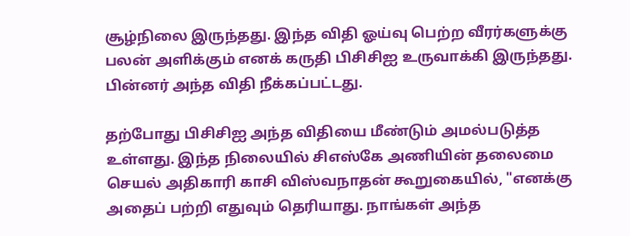சூழ்நிலை இருந்தது. இந்த விதி ஓய்வு பெற்ற வீரர்களுக்கு பலன் அளிக்கும் எனக் கருதி பிசிசிஐ உருவாக்கி இருந்தது. பின்னர் அந்த விதி நீக்கப்பட்டது.

தற்போது பிசிசிஐ அந்த விதியை மீண்டும் அமல்படுத்த உள்ளது. இந்த நிலையில் சிஎஸ்கே அணியின் தலைமை செயல் அதிகாரி காசி விஸ்வநாதன் கூறுகையில், "எனக்கு அதைப் பற்றி எதுவும் தெரியாது. நாங்கள் அந்த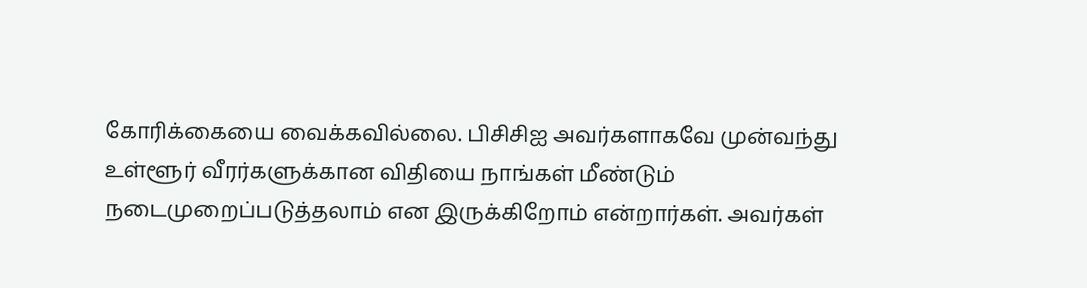கோரிக்கையை வைக்கவில்லை. பிசிசிஐ அவர்களாகவே முன்வந்து உள்ளூர் வீரர்களுக்கான விதியை நாங்கள் மீண்டும் நடைமுறைப்படுத்தலாம் என இருக்கிறோம் என்றார்கள். அவர்கள்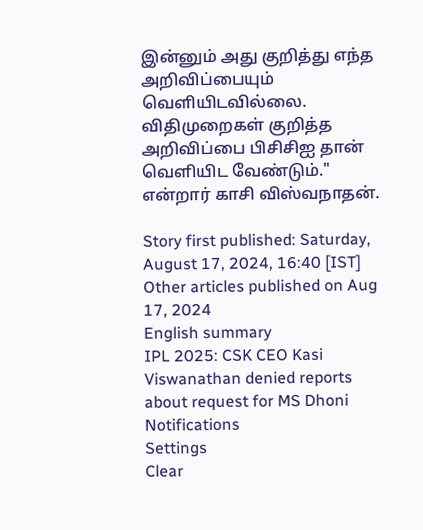இன்னும் அது குறித்து எந்த அறிவிப்பையும் வெளியிடவில்லை. விதிமுறைகள் குறித்த அறிவிப்பை பிசிசிஐ தான் வெளியிட வேண்டும்." என்றார் காசி விஸ்வநாதன்.

Story first published: Saturday, August 17, 2024, 16:40 [IST]
Other articles published on Aug 17, 2024
English summary
IPL 2025: CSK CEO Kasi Viswanathan denied reports about request for MS Dhoni
Notifications
Settings
Clear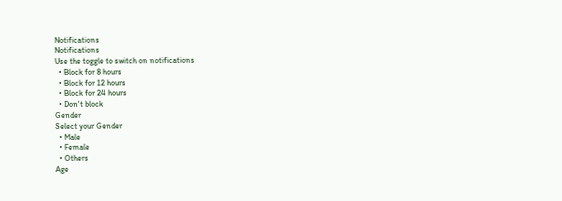Notifications
Notifications
Use the toggle to switch on notifications
  • Block for 8 hours
  • Block for 12 hours
  • Block for 24 hours
  • Don't block
Gender
Select your Gender
  • Male
  • Female
  • Others
Age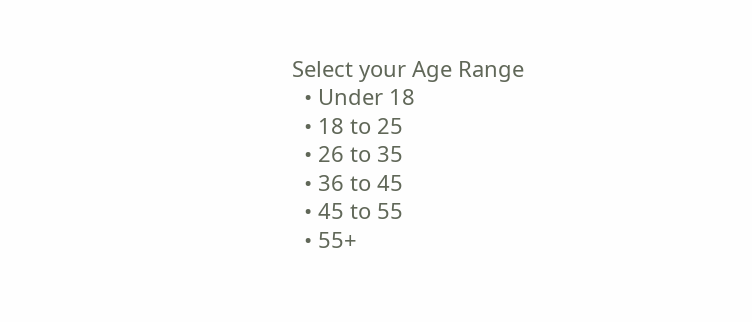Select your Age Range
  • Under 18
  • 18 to 25
  • 26 to 35
  • 36 to 45
  • 45 to 55
  • 55+